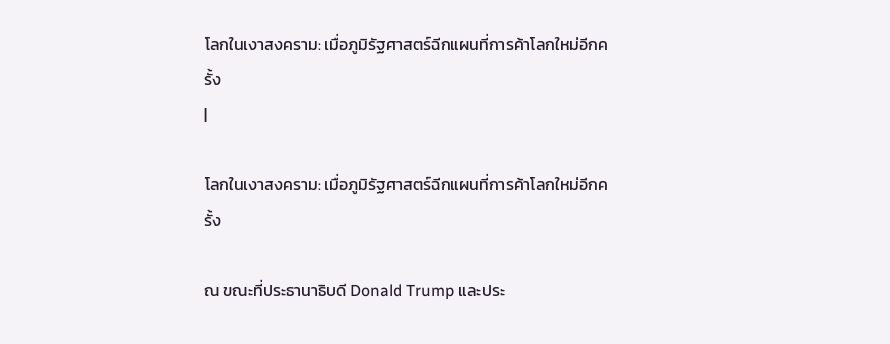โลกในเงาสงคราม: เมื่อภูมิรัฐศาสตร์ฉีกแผนที่การค้าโลกใหม่อีกครั้ง
|

โลกในเงาสงคราม: เมื่อภูมิรัฐศาสตร์ฉีกแผนที่การค้าโลกใหม่อีกครั้ง

ณ ขณะที่ประธานาธิบดี Donald Trump และประ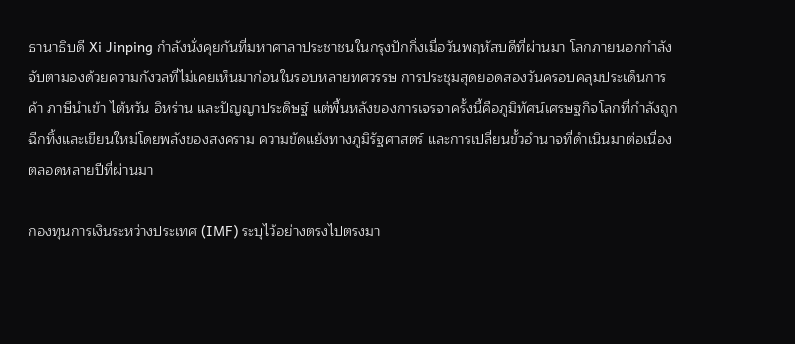ธานาธิบดี Xi Jinping กำลังนั่งคุยกันที่มหาศาลาประชาชนในกรุงปักกิ่งเมื่อวันพฤหัสบดีที่ผ่านมา โลกภายนอกกำลังจับตามองด้วยความกังวลที่ไม่เคยเห็นมาก่อนในรอบหลายทศวรรษ การประชุมสุดยอดสองวันครอบคลุมประเด็นการค้า ภาษีนำเข้า ไต้หวัน อิหร่าน และปัญญาประดิษฐ์ แต่พื้นหลังของการเจรจาครั้งนี้คือภูมิทัศน์เศรษฐกิจโลกที่กำลังถูกฉีกทิ้งและเขียนใหม่โดยพลังของสงคราม ความขัดแย้งทางภูมิรัฐศาสตร์ และการเปลี่ยนขั้วอำนาจที่ดำเนินมาต่อเนื่องตลอดหลายปีที่ผ่านมา

กองทุนการเงินระหว่างประเทศ (IMF) ระบุไว้อย่างตรงไปตรงมา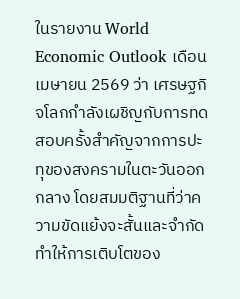ในรายงาน World Economic Outlook เดือนเมษายน 2569 ว่า เศรษฐกิจโลกกำลังเผชิญกับการทดสอบครั้งสำคัญจากการปะทุของสงครามในตะวันออกกลาง โดยสมมติฐานที่ว่าความขัดแย้งจะสั้นและจำกัด ทำให้การเติบโตของ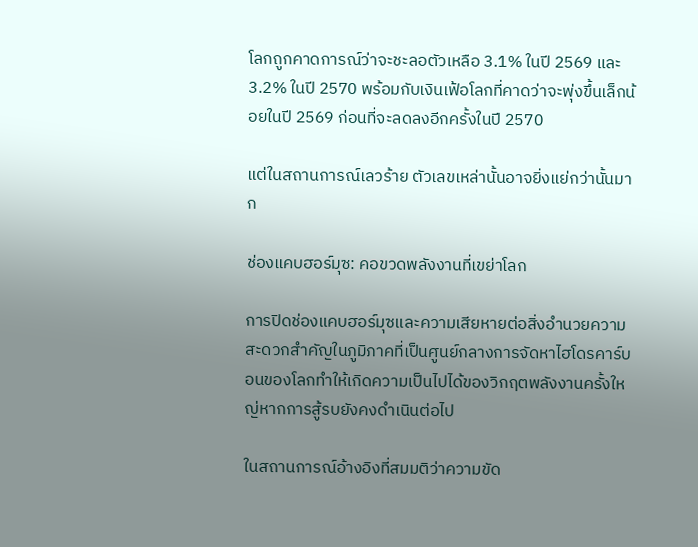โลกถูกคาดการณ์ว่าจะชะลอตัวเหลือ 3.1% ในปี 2569 และ 3.2% ในปี 2570 พร้อมกับเงินเฟ้อโลกที่คาดว่าจะพุ่งขึ้นเล็กน้อยในปี 2569 ก่อนที่จะลดลงอีกครั้งในปี 2570

แต่ในสถานการณ์เลวร้าย ตัวเลขเหล่านั้นอาจยิ่งแย่กว่านั้นมาก

ช่องแคบฮอร์มุซ: คอขวดพลังงานที่เขย่าโลก

การปิดช่องแคบฮอร์มุซและความเสียหายต่อสิ่งอำนวยความสะดวกสำคัญในภูมิภาคที่เป็นศูนย์กลางการจัดหาไฮโดรคาร์บอนของโลกทำให้เกิดความเป็นไปได้ของวิกฤตพลังงานครั้งใหญ่หากการสู้รบยังคงดำเนินต่อไป

ในสถานการณ์อ้างอิงที่สมมติว่าความขัด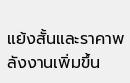แย้งสั้นและราคาพลังงานเพิ่มขึ้น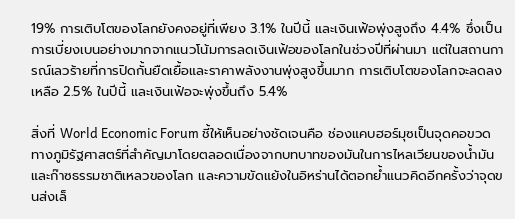19% การเติบโตของโลกยังคงอยู่ที่เพียง 3.1% ในปีนี้ และเงินเฟ้อพุ่งสูงถึง 4.4% ซึ่งเป็นการเบี่ยงเบนอย่างมากจากแนวโน้มการลดเงินเฟ้อของโลกในช่วงปีที่ผ่านมา แต่ในสถานการณ์เลวร้ายที่การปิดกั้นยืดเยื้อและราคาพลังงานพุ่งสูงขึ้นมาก การเติบโตของโลกจะลดลงเหลือ 2.5% ในปีนี้ และเงินเฟ้อจะพุ่งขึ้นถึง 5.4%

สิ่งที่ World Economic Forum ชี้ให้เห็นอย่างชัดเจนคือ ช่องแคบฮอร์มุซเป็นจุดคอขวดทางภูมิรัฐศาสตร์ที่สำคัญมาโดยตลอดเนื่องจากบทบาทของมันในการไหลเวียนของน้ำมันและก๊าซธรรมชาติเหลวของโลก และความขัดแย้งในอิหร่านได้ตอกย้ำแนวคิดอีกครั้งว่าจุดขนส่งเล็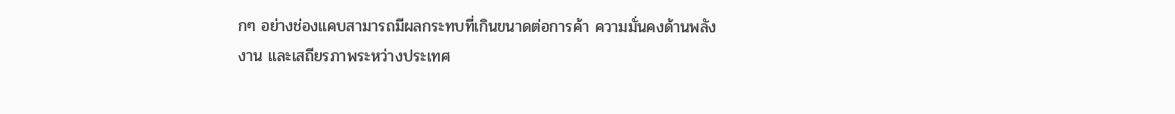กๆ อย่างช่องแคบสามารถมีผลกระทบที่เกินขนาดต่อการค้า ความมั่นคงด้านพลังงาน และเสถียรภาพระหว่างประเทศ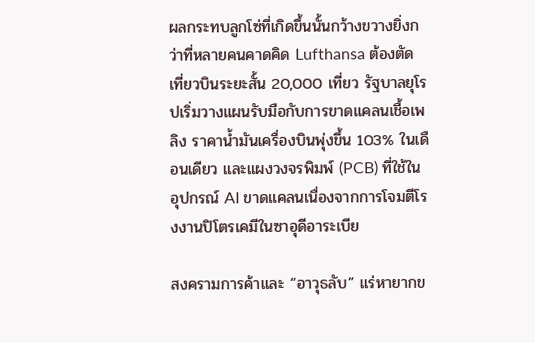ผลกระทบลูกโซ่ที่เกิดขึ้นนั้นกว้างขวางยิ่งกว่าที่หลายคนคาดคิด Lufthansa ต้องตัดเที่ยวบินระยะสั้น 20,000 เที่ยว รัฐบาลยุโรปเริ่มวางแผนรับมือกับการขาดแคลนเชื้อเพลิง ราคาน้ำมันเครื่องบินพุ่งขึ้น 103% ในเดือนเดียว และแผงวงจรพิมพ์ (PCB) ที่ใช้ในอุปกรณ์ AI ขาดแคลนเนื่องจากการโจมตีโรงงานปิโตรเคมีในซาอุดีอาระเบีย

สงครามการค้าและ “อาวุธลับ” แร่หายากข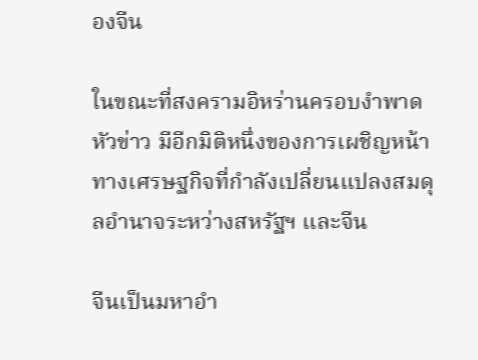องจีน

ในขณะที่สงครามอิหร่านครอบงำพาดหัวข่าว มีอีกมิติหนึ่งของการเผชิญหน้าทางเศรษฐกิจที่กำลังเปลี่ยนแปลงสมดุลอำนาจระหว่างสหรัฐฯ และจีน

จีนเป็นมหาอำ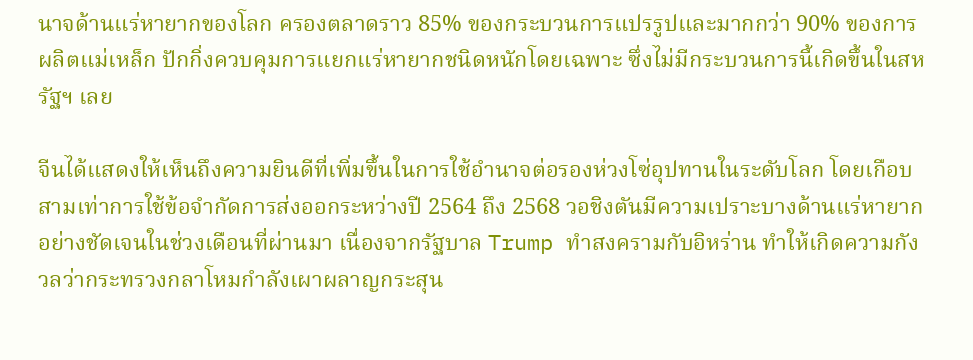นาจด้านแร่หายากของโลก ครองตลาดราว 85% ของกระบวนการแปรรูปและมากกว่า 90% ของการผลิตแม่เหล็ก ปักกิ่งควบคุมการแยกแร่หายากชนิดหนักโดยเฉพาะ ซึ่งไม่มีกระบวนการนี้เกิดขึ้นในสหรัฐฯ เลย

จีนได้แสดงให้เห็นถึงความยินดีที่เพิ่มขึ้นในการใช้อำนาจต่อรองห่วงโซ่อุปทานในระดับโลก โดยเกือบสามเท่าการใช้ข้อจำกัดการส่งออกระหว่างปี 2564 ถึง 2568 วอชิงตันมีความเปราะบางด้านแร่หายากอย่างชัดเจนในช่วงเดือนที่ผ่านมา เนื่องจากรัฐบาล Trump ทำสงครามกับอิหร่าน ทำให้เกิดความกังวลว่ากระทรวงกลาโหมกำลังเผาผลาญกระสุน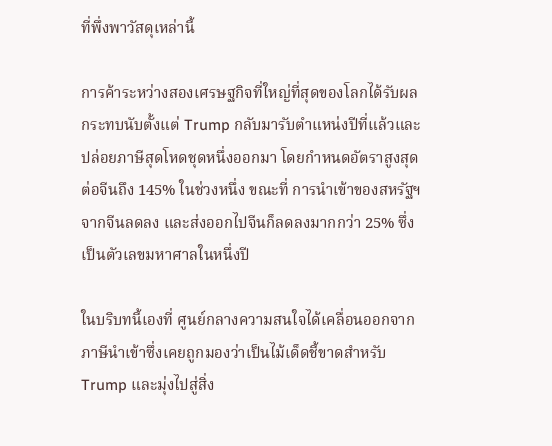ที่พึ่งพาวัสดุเหล่านี้

การค้าระหว่างสองเศรษฐกิจที่ใหญ่ที่สุดของโลกได้รับผลกระทบนับตั้งแต่ Trump กลับมารับตำแหน่งปีที่แล้วและปล่อยภาษีสุดโหดชุดหนึ่งออกมา โดยกำหนดอัตราสูงสุดต่อจีนถึง 145% ในช่วงหนึ่ง ขณะที่ การนำเข้าของสหรัฐฯ จากจีนลดลง และส่งออกไปจีนก็ลดลงมากกว่า 25% ซึ่งเป็นตัวเลขมหาศาลในหนึ่งปี

ในบริบทนี้เองที่ ศูนย์กลางความสนใจได้เคลื่อนออกจากภาษีนำเข้าซึ่งเคยถูกมองว่าเป็นไม้เด็ดชี้ขาดสำหรับ Trump และมุ่งไปสู่สิ่ง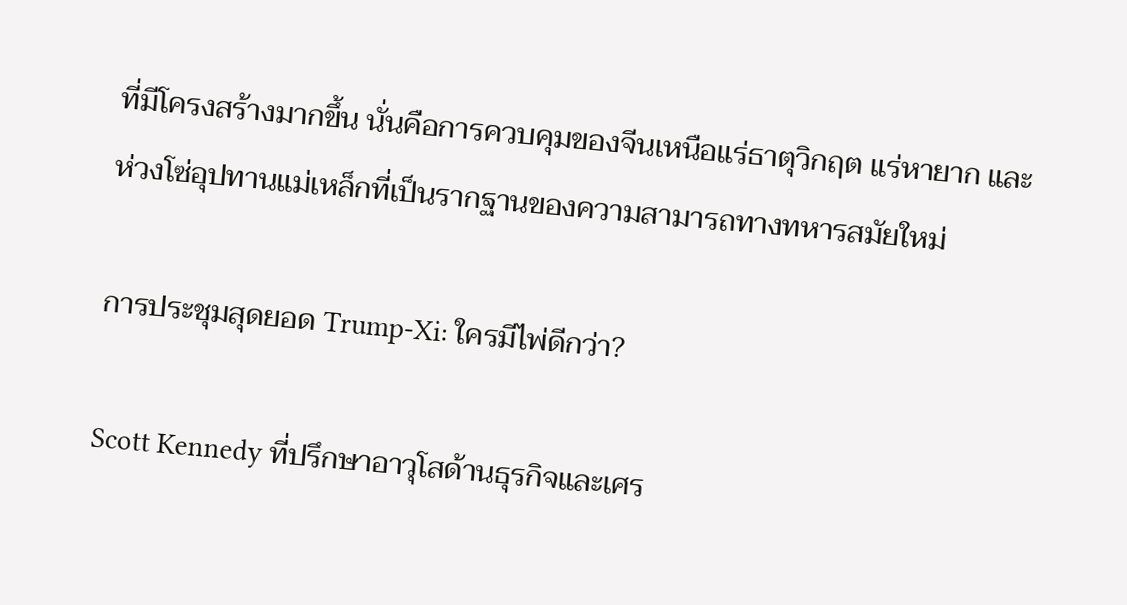ที่มีโครงสร้างมากขึ้น นั่นคือการควบคุมของจีนเหนือแร่ธาตุวิกฤต แร่หายาก และห่วงโซ่อุปทานแม่เหล็กที่เป็นรากฐานของความสามารถทางทหารสมัยใหม่

การประชุมสุดยอด Trump-Xi: ใครมีไพ่ดีกว่า?

Scott Kennedy ที่ปรึกษาอาวุโสด้านธุรกิจและเศร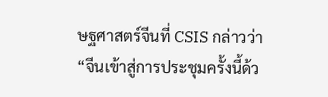ษฐศาสตร์จีนที่ CSIS กล่าวว่า “จีนเข้าสู่การประชุมครั้งนี้ด้ว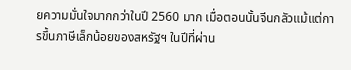ยความมั่นใจมากกว่าในปี 2560 มาก เมื่อตอนนั้นจีนกลัวแม้แต่การขึ้นภาษีเล็กน้อยของสหรัฐฯ ในปีที่ผ่าน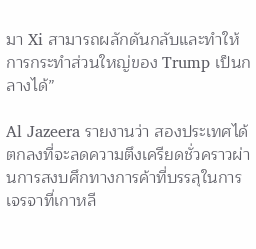มา Xi สามารถผลักดันกลับและทำให้การกระทำส่วนใหญ่ของ Trump เป็นกลางได้”

Al Jazeera รายงานว่า สองประเทศได้ตกลงที่จะลดความตึงเครียดชั่วคราวผ่านการสงบศึกทางการค้าที่บรรลุในการเจรจาที่เกาหลี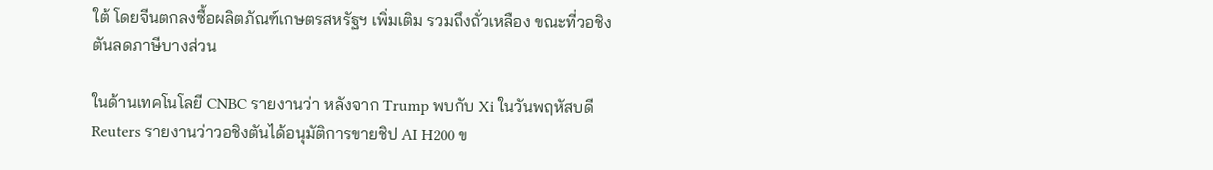ใต้ โดยจีนตกลงซื้อผลิตภัณฑ์เกษตรสหรัฐฯ เพิ่มเติม รวมถึงถั่วเหลือง ขณะที่วอชิงตันลดภาษีบางส่วน

ในด้านเทคโนโลยี CNBC รายงานว่า หลังจาก Trump พบกับ Xi ในวันพฤหัสบดี Reuters รายงานว่าวอชิงตันได้อนุมัติการขายชิป AI H200 ข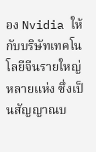อง Nvidia ให้กับบริษัทเทคโนโลยีจีนรายใหญ่หลายแห่ง ซึ่งเป็นสัญญาณบ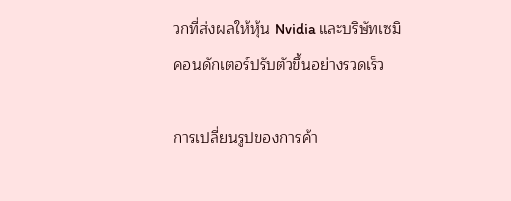วกที่ส่งผลให้หุ้น Nvidia และบริษัทเซมิคอนดักเตอร์ปรับตัวขึ้นอย่างรวดเร็ว

การเปลี่ยนรูปของการค้า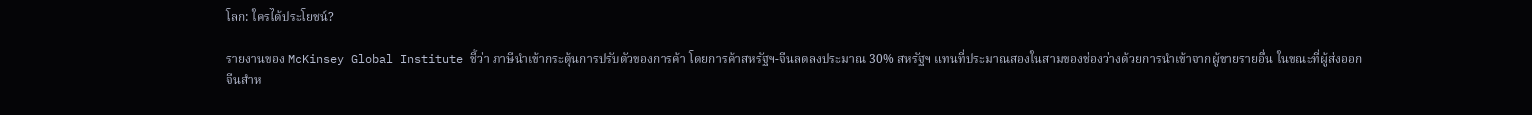โลก: ใครได้ประโยชน์?

รายงานของ McKinsey Global Institute ชี้ว่า ภาษีนำเข้ากระตุ้นการปรับตัวของการค้า โดยการค้าสหรัฐฯ-จีนลดลงประมาณ 30% สหรัฐฯ แทนที่ประมาณสองในสามของช่องว่างด้วยการนำเข้าจากผู้ขายรายอื่น ในขณะที่ผู้ส่งออกจีนสำห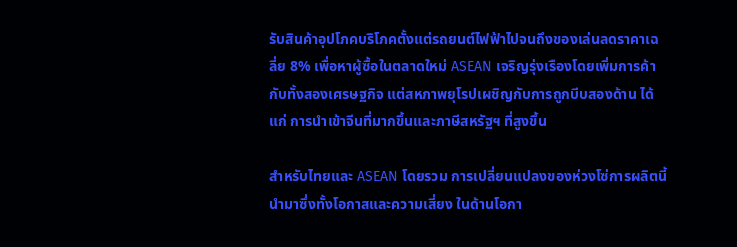รับสินค้าอุปโภคบริโภคตั้งแต่รถยนต์ไฟฟ้าไปจนถึงของเล่นลดราคาเฉลี่ย 8% เพื่อหาผู้ซื้อในตลาดใหม่ ASEAN เจริญรุ่งเรืองโดยเพิ่มการค้ากับทั้งสองเศรษฐกิจ แต่สหภาพยุโรปเผชิญกับการถูกบีบสองด้าน ได้แก่ การนำเข้าจีนที่มากขึ้นและภาษีสหรัฐฯ ที่สูงขึ้น

สำหรับไทยและ ASEAN โดยรวม การเปลี่ยนแปลงของห่วงโซ่การผลิตนี้นำมาซึ่งทั้งโอกาสและความเสี่ยง ในด้านโอกา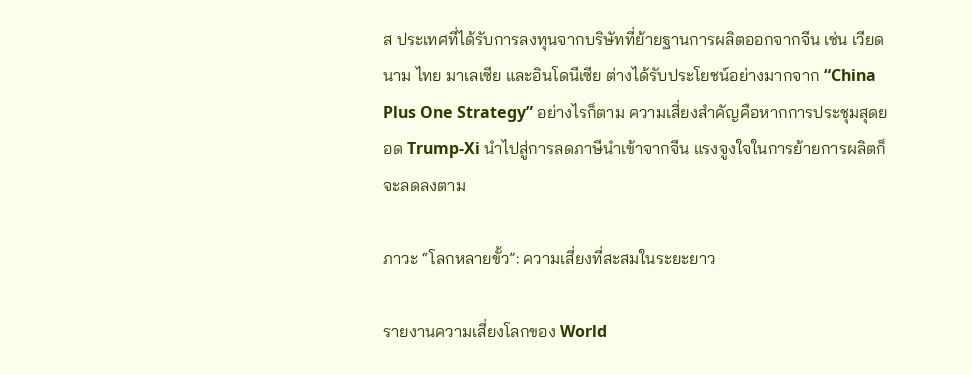ส ประเทศที่ได้รับการลงทุนจากบริษัทที่ย้ายฐานการผลิตออกจากจีน เช่น เวียดนาม ไทย มาเลเซีย และอินโดนีเซีย ต่างได้รับประโยชน์อย่างมากจาก “China Plus One Strategy” อย่างไรก็ตาม ความเสี่ยงสำคัญคือหากการประชุมสุดยอด Trump-Xi นำไปสู่การลดภาษีนำเข้าจากจีน แรงจูงใจในการย้ายการผลิตก็จะลดลงตาม

ภาวะ “โลกหลายขั้ว”: ความเสี่ยงที่สะสมในระยะยาว

รายงานความเสี่ยงโลกของ World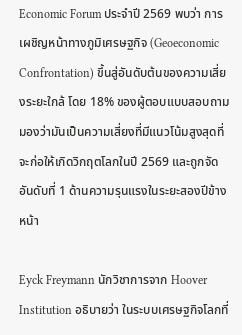Economic Forum ประจำปี 2569 พบว่า การเผชิญหน้าทางภูมิเศรษฐกิจ (Geoeconomic Confrontation) ขึ้นสู่อันดับต้นของความเสี่ยงระยะใกล้ โดย 18% ของผู้ตอบแบบสอบถามมองว่ามันเป็นความเสี่ยงที่มีแนวโน้มสูงสุดที่จะก่อให้เกิดวิกฤตโลกในปี 2569 และถูกจัดอันดับที่ 1 ด้านความรุนแรงในระยะสองปีข้างหน้า

Eyck Freymann นักวิชาการจาก Hoover Institution อธิบายว่า ในระบบเศรษฐกิจโลกที่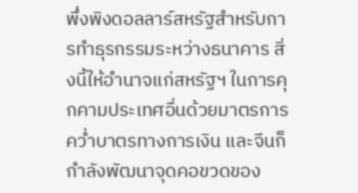พึ่งพิงดอลลาร์สหรัฐสำหรับการทำธุรกรรมระหว่างธนาคาร สิ่งนี้ให้อำนาจแก่สหรัฐฯ ในการคุกคามประเทศอื่นด้วยมาตรการคว่ำบาตรทางการเงิน และจีนก็กำลังพัฒนาจุดคอขวดของ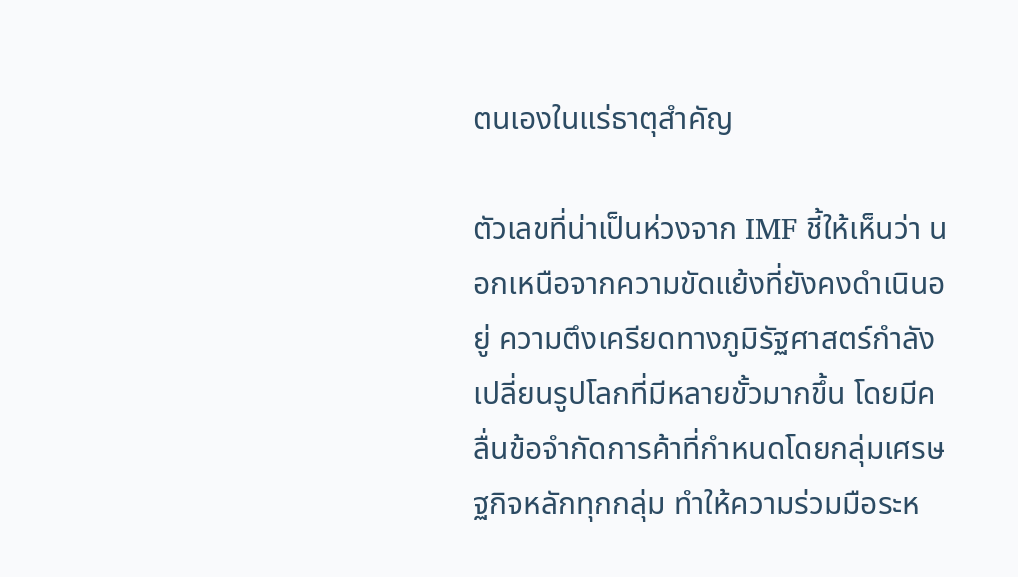ตนเองในแร่ธาตุสำคัญ

ตัวเลขที่น่าเป็นห่วงจาก IMF ชี้ให้เห็นว่า นอกเหนือจากความขัดแย้งที่ยังคงดำเนินอยู่ ความตึงเครียดทางภูมิรัฐศาสตร์กำลังเปลี่ยนรูปโลกที่มีหลายขั้วมากขึ้น โดยมีคลื่นข้อจำกัดการค้าที่กำหนดโดยกลุ่มเศรษฐกิจหลักทุกกลุ่ม ทำให้ความร่วมมือระห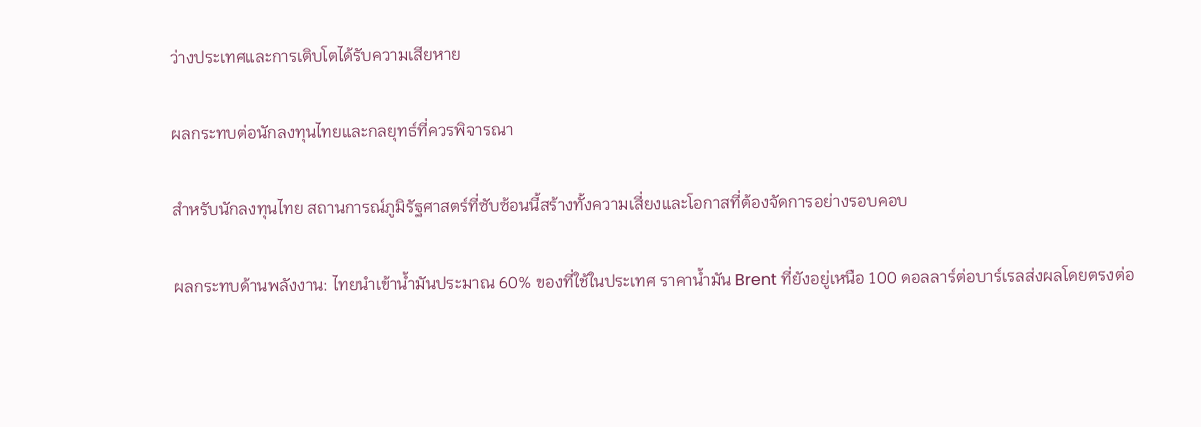ว่างประเทศและการเติบโตได้รับความเสียหาย

ผลกระทบต่อนักลงทุนไทยและกลยุทธ์ที่ควรพิจารณา

สำหรับนักลงทุนไทย สถานการณ์ภูมิรัฐศาสตร์ที่ซับซ้อนนี้สร้างทั้งความเสี่ยงและโอกาสที่ต้องจัดการอย่างรอบคอบ

ผลกระทบด้านพลังงาน: ไทยนำเข้าน้ำมันประมาณ 60% ของที่ใช้ในประเทศ ราคาน้ำมัน Brent ที่ยังอยู่เหนือ 100 ดอลลาร์ต่อบาร์เรลส่งผลโดยตรงต่อ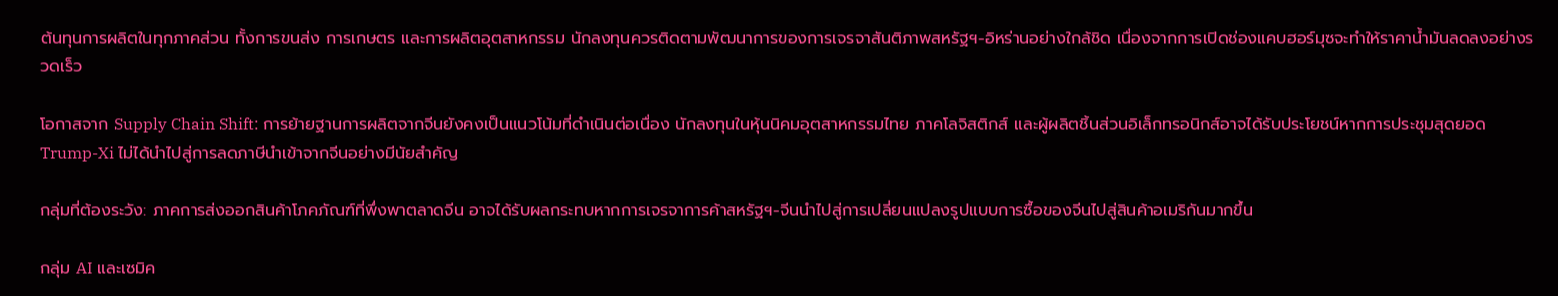ต้นทุนการผลิตในทุกภาคส่วน ทั้งการขนส่ง การเกษตร และการผลิตอุตสาหกรรม นักลงทุนควรติดตามพัฒนาการของการเจรจาสันติภาพสหรัฐฯ-อิหร่านอย่างใกล้ชิด เนื่องจากการเปิดช่องแคบฮอร์มุซจะทำให้ราคาน้ำมันลดลงอย่างรวดเร็ว

โอกาสจาก Supply Chain Shift: การย้ายฐานการผลิตจากจีนยังคงเป็นแนวโน้มที่ดำเนินต่อเนื่อง นักลงทุนในหุ้นนิคมอุตสาหกรรมไทย ภาคโลจิสติกส์ และผู้ผลิตชิ้นส่วนอิเล็กทรอนิกส์อาจได้รับประโยชน์หากการประชุมสุดยอด Trump-Xi ไม่ได้นำไปสู่การลดภาษีนำเข้าจากจีนอย่างมีนัยสำคัญ

กลุ่มที่ต้องระวัง: ภาคการส่งออกสินค้าโภคภัณฑ์ที่พึ่งพาตลาดจีน อาจได้รับผลกระทบหากการเจรจาการค้าสหรัฐฯ-จีนนำไปสู่การเปลี่ยนแปลงรูปแบบการซื้อของจีนไปสู่สินค้าอเมริกันมากขึ้น

กลุ่ม AI และเซมิค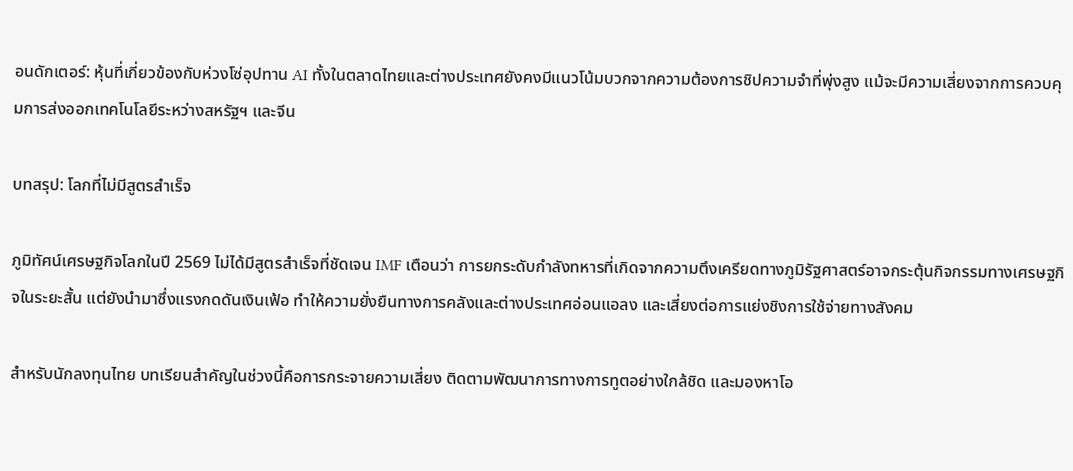อนดักเตอร์: หุ้นที่เกี่ยวข้องกับห่วงโซ่อุปทาน AI ทั้งในตลาดไทยและต่างประเทศยังคงมีแนวโน้มบวกจากความต้องการชิปความจำที่พุ่งสูง แม้จะมีความเสี่ยงจากการควบคุมการส่งออกเทคโนโลยีระหว่างสหรัฐฯ และจีน

บทสรุป: โลกที่ไม่มีสูตรสำเร็จ

ภูมิทัศน์เศรษฐกิจโลกในปี 2569 ไม่ได้มีสูตรสำเร็จที่ชัดเจน IMF เตือนว่า การยกระดับกำลังทหารที่เกิดจากความตึงเครียดทางภูมิรัฐศาสตร์อาจกระตุ้นกิจกรรมทางเศรษฐกิจในระยะสั้น แต่ยังนำมาซึ่งแรงกดดันเงินเฟ้อ ทำให้ความยั่งยืนทางการคลังและต่างประเทศอ่อนแอลง และเสี่ยงต่อการแย่งชิงการใช้จ่ายทางสังคม

สำหรับนักลงทุนไทย บทเรียนสำคัญในช่วงนี้คือการกระจายความเสี่ยง ติดตามพัฒนาการทางการทูตอย่างใกล้ชิด และมองหาโอ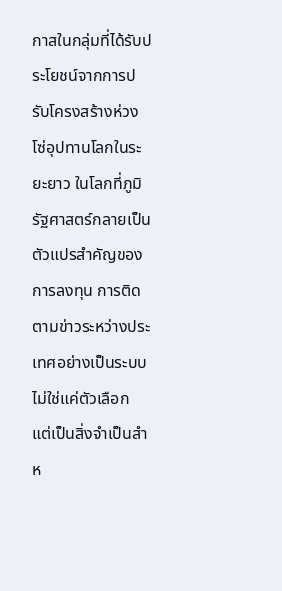กาสในกลุ่มที่ได้รับประโยชน์จากการปรับโครงสร้างห่วงโซ่อุปทานโลกในระยะยาว ในโลกที่ภูมิรัฐศาสตร์กลายเป็นตัวแปรสำคัญของการลงทุน การติดตามข่าวระหว่างประเทศอย่างเป็นระบบไม่ใช่แค่ตัวเลือก แต่เป็นสิ่งจำเป็นสำห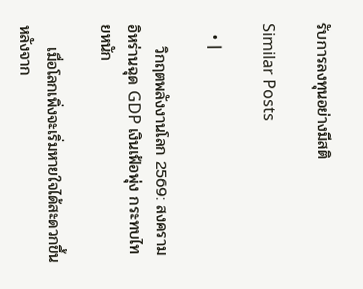รับการลงทุนอย่างมีสติ

Similar Posts

  • |

    วิกฤตพลังงานโลก 2569: สงครามอิหร่านฉุด GDP เงินเฟ้อพุ่ง กระทบไทยหนัก

    เมื่อโลกเพิ่งจะเริ่มหายใจได้สะดวกขึ้นหลังจาก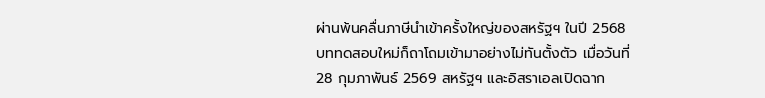ผ่านพ้นคลื่นภาษีนำเข้าครั้งใหญ่ของสหรัฐฯ ในปี 2568 บททดสอบใหม่ก็ถาโถมเข้ามาอย่างไม่ทันตั้งตัว เมื่อวันที่ 28 กุมภาพันธ์ 2569 สหรัฐฯ และอิสราเอลเปิดฉาก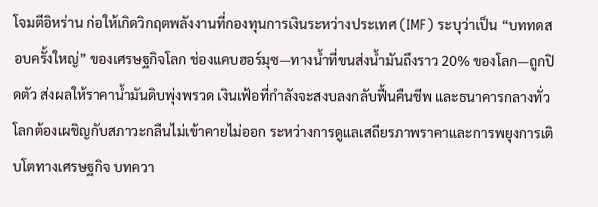โจมตีอิหร่าน ก่อให้เกิดวิกฤตพลังงานที่กองทุนการเงินระหว่างประเทศ (IMF) ระบุว่าเป็น “บททดสอบครั้งใหญ่” ของเศรษฐกิจโลก ช่องแคบฮอร์มุซ—ทางน้ำที่ขนส่งน้ำมันถึงราว 20% ของโลก—ถูกปิดตัว ส่งผลให้ราคาน้ำมันดิบพุ่งพรวด เงินเฟ้อที่กำลังจะสงบลงกลับฟื้นคืนชีพ และธนาคารกลางทั่วโลกต้องเผชิญกับสภาวะกลืนไม่เข้าคายไม่ออก ระหว่างการดูแลเสถียรภาพราคาและการพยุงการเติบโตทางเศรษฐกิจ บทควา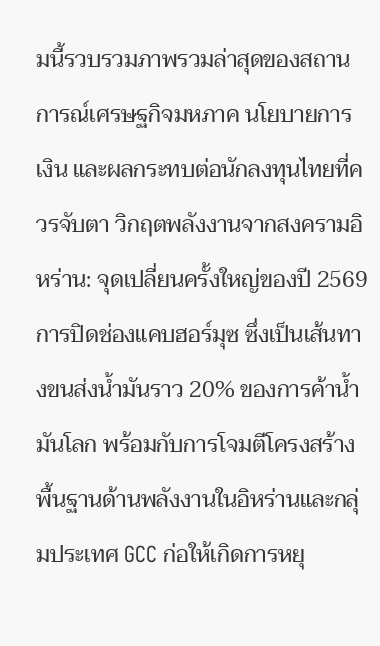มนี้รวบรวมภาพรวมล่าสุดของสถานการณ์เศรษฐกิจมหภาค นโยบายการเงิน และผลกระทบต่อนักลงทุนไทยที่ควรจับตา วิกฤตพลังงานจากสงครามอิหร่าน: จุดเปลี่ยนครั้งใหญ่ของปี 2569 การปิดช่องแคบฮอร์มุซ ซึ่งเป็นเส้นทางขนส่งน้ำมันราว 20% ของการค้าน้ำมันโลก พร้อมกับการโจมตีโครงสร้างพื้นฐานด้านพลังงานในอิหร่านและกลุ่มประเทศ GCC ก่อให้เกิดการหยุ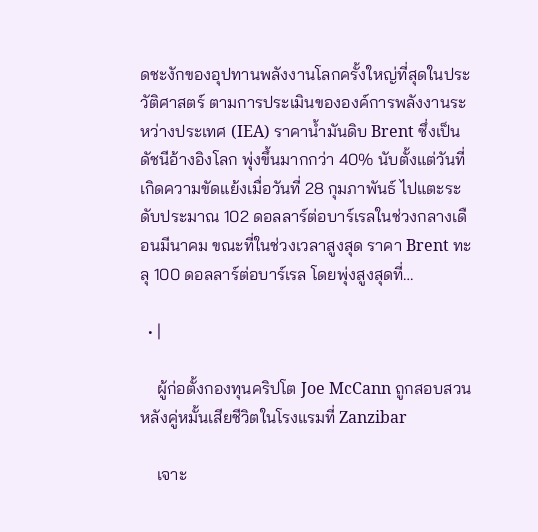ดชะงักของอุปทานพลังงานโลกครั้งใหญ่ที่สุดในประวัติศาสตร์ ตามการประเมินขององค์การพลังงานระหว่างประเทศ (IEA) ราคาน้ำมันดิบ Brent ซึ่งเป็นดัชนีอ้างอิงโลก พุ่งขึ้นมากกว่า 40% นับตั้งแต่วันที่เกิดความขัดแย้งเมื่อวันที่ 28 กุมภาพันธ์ ไปแตะระดับประมาณ 102 ดอลลาร์ต่อบาร์เรลในช่วงกลางเดือนมีนาคม ขณะที่ในช่วงเวลาสูงสุด ราคา Brent ทะลุ 100 ดอลลาร์ต่อบาร์เรล โดยพุ่งสูงสุดที่…

  • |

    ผู้ก่อตั้งกองทุนคริปโต Joe McCann ถูกสอบสวน หลังคู่หมั้นเสียชีวิตในโรงแรมที่ Zanzibar

    เจาะ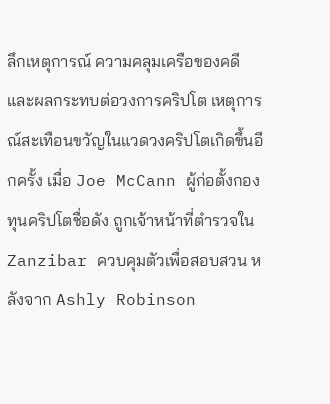ลึกเหตุการณ์ ความคลุมเครือของคดี และผลกระทบต่อวงการคริปโต เหตุการณ์สะเทือนขวัญในแวดวงคริปโตเกิดขึ้นอีกครั้ง เมื่อ Joe McCann ผู้ก่อตั้งกองทุนคริปโตชื่อดัง ถูกเจ้าหน้าที่ตำรวจใน Zanzibar ควบคุมตัวเพื่อสอบสวน หลังจาก Ashly Robinson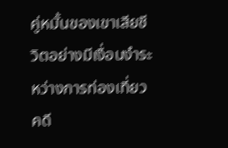คู่หมั้นของเขาเสียชีวิตอย่างมีเงื่อนงำระหว่างการท่องเที่ยว คดี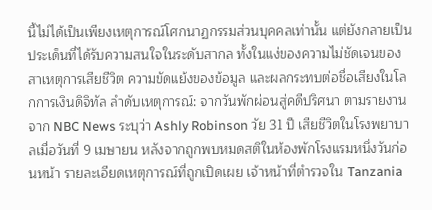นี้ไม่ได้เป็นเพียงเหตุการณ์โศกนาฏกรรมส่วนบุคคลเท่านั้น แต่ยังกลายเป็นประเด็นที่ได้รับความสนใจในระดับสากล ทั้งในแง่ของความไม่ชัดเจนของสาเหตุการเสียชีวิต ความขัดแย้งของข้อมูล และผลกระทบต่อชื่อเสียงในโลกการเงินดิจิทัล ลำดับเหตุการณ์: จากวันพักผ่อนสู่คดีปริศนา ตามรายงานจาก NBC News ระบุว่า Ashly Robinson วัย 31 ปี เสียชีวิตในโรงพยาบาลเมื่อวันที่ 9 เมษายน หลังจากถูกพบหมดสติในห้องพักโรงแรมหนึ่งวันก่อนหน้า รายละเอียดเหตุการณ์ที่ถูกเปิดเผย เจ้าหน้าที่ตำรวจใน Tanzania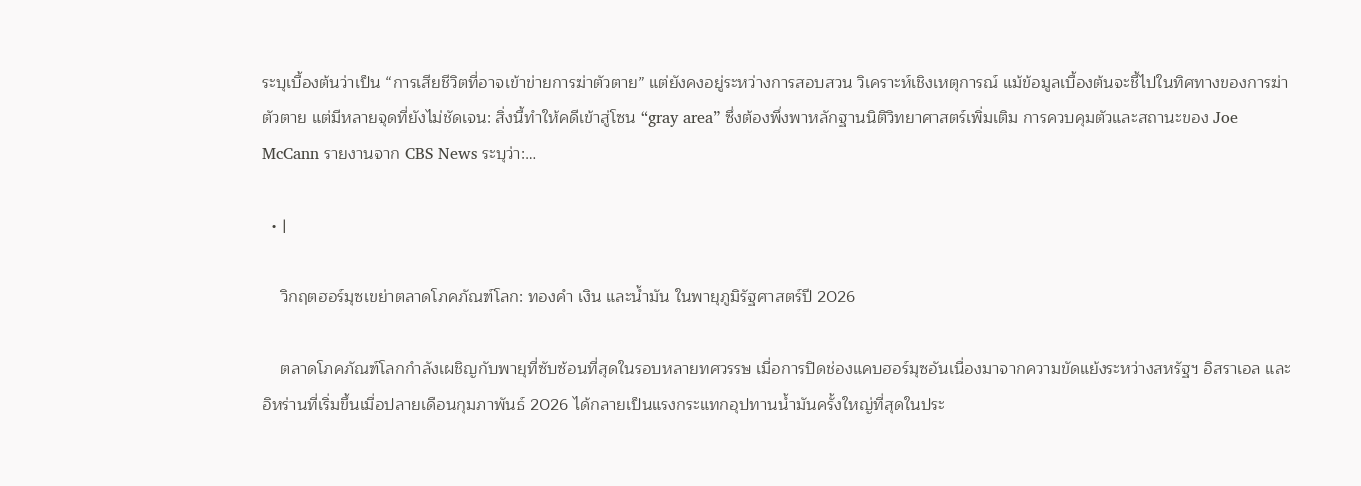ระบุเบื้องต้นว่าเป็น “การเสียชีวิตที่อาจเข้าข่ายการฆ่าตัวตาย” แต่ยังคงอยู่ระหว่างการสอบสวน วิเคราะห์เชิงเหตุการณ์ แม้ข้อมูลเบื้องต้นจะชี้ไปในทิศทางของการฆ่าตัวตาย แต่มีหลายจุดที่ยังไม่ชัดเจน: สิ่งนี้ทำให้คดีเข้าสู่โซน “gray area” ซึ่งต้องพึ่งพาหลักฐานนิติวิทยาศาสตร์เพิ่มเติม การควบคุมตัวและสถานะของ Joe McCann รายงานจาก CBS News ระบุว่า:…

  • |

    วิกฤตฮอร์มุซเขย่าตลาดโภคภัณฑ์โลก: ทองคำ เงิน และน้ำมัน ในพายุภูมิรัฐศาสตร์ปี 2026

    ตลาดโภคภัณฑ์โลกกำลังเผชิญกับพายุที่ซับซ้อนที่สุดในรอบหลายทศวรรษ เมื่อการปิดช่องแคบฮอร์มุซอันเนื่องมาจากความขัดแย้งระหว่างสหรัฐฯ อิสราเอล และอิหร่านที่เริ่มขึ้นเมื่อปลายเดือนกุมภาพันธ์ 2026 ได้กลายเป็นแรงกระแทกอุปทานน้ำมันครั้งใหญ่ที่สุดในประ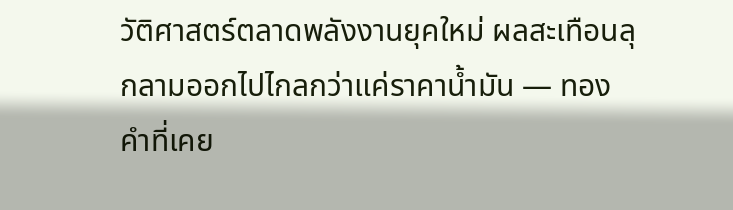วัติศาสตร์ตลาดพลังงานยุคใหม่ ผลสะเทือนลุกลามออกไปไกลกว่าแค่ราคาน้ำมัน — ทองคำที่เคย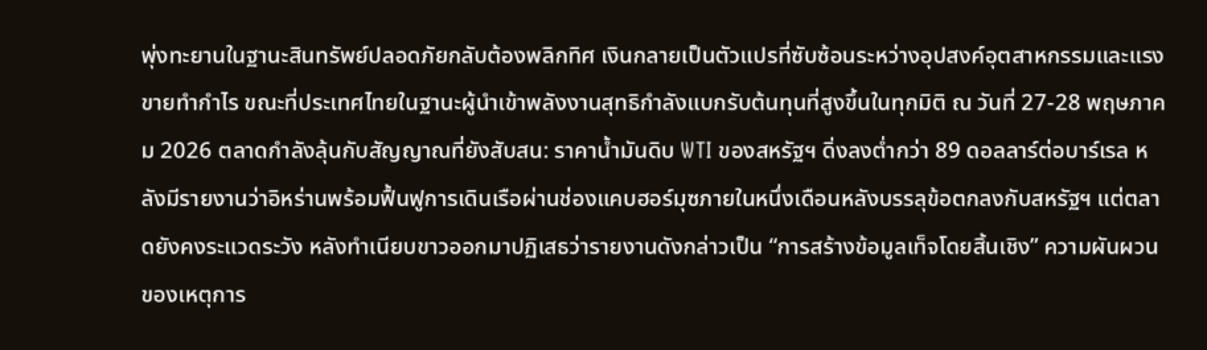พุ่งทะยานในฐานะสินทรัพย์ปลอดภัยกลับต้องพลิกทิศ เงินกลายเป็นตัวแปรที่ซับซ้อนระหว่างอุปสงค์อุตสาหกรรมและแรงขายทำกำไร ขณะที่ประเทศไทยในฐานะผู้นำเข้าพลังงานสุทธิกำลังแบกรับต้นทุนที่สูงขึ้นในทุกมิติ ณ วันที่ 27-28 พฤษภาคม 2026 ตลาดกำลังลุ้นกับสัญญาณที่ยังสับสน: ราคาน้ำมันดิบ WTI ของสหรัฐฯ ดิ่งลงต่ำกว่า 89 ดอลลาร์ต่อบาร์เรล หลังมีรายงานว่าอิหร่านพร้อมฟื้นฟูการเดินเรือผ่านช่องแคบฮอร์มุซภายในหนึ่งเดือนหลังบรรลุข้อตกลงกับสหรัฐฯ แต่ตลาดยังคงระแวดระวัง หลังทำเนียบขาวออกมาปฏิเสธว่ารายงานดังกล่าวเป็น “การสร้างข้อมูลเท็จโดยสิ้นเชิง” ความผันผวนของเหตุการ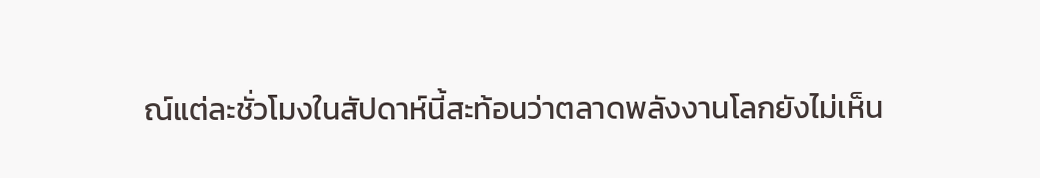ณ์แต่ละชั่วโมงในสัปดาห์นี้สะท้อนว่าตลาดพลังงานโลกยังไม่เห็น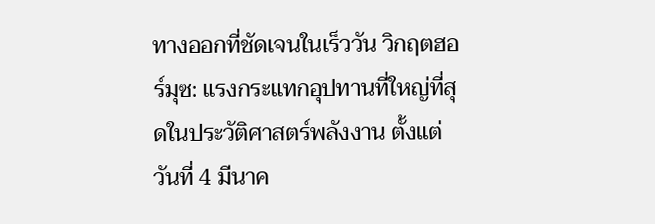ทางออกที่ชัดเจนในเร็ววัน วิกฤตฮอร์มุซ: แรงกระแทกอุปทานที่ใหญ่ที่สุดในประวัติศาสตร์พลังงาน ตั้งแต่วันที่ 4 มีนาค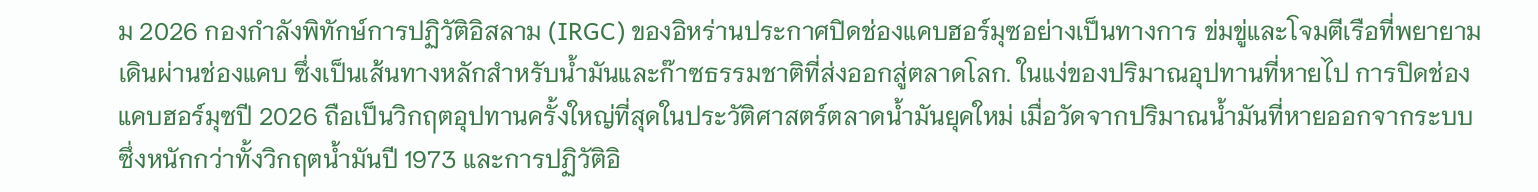ม 2026 กองกำลังพิทักษ์การปฏิวัติอิสลาม (IRGC) ของอิหร่านประกาศปิดช่องแคบฮอร์มุซอย่างเป็นทางการ ข่มขู่และโจมตีเรือที่พยายามเดินผ่านช่องแคบ ซึ่งเป็นเส้นทางหลักสำหรับน้ำมันและก๊าซธรรมชาติที่ส่งออกสู่ตลาดโลก. ในแง่ของปริมาณอุปทานที่หายไป การปิดช่องแคบฮอร์มุซปี 2026 ถือเป็นวิกฤตอุปทานครั้งใหญ่ที่สุดในประวัติศาสตร์ตลาดน้ำมันยุคใหม่ เมื่อวัดจากปริมาณน้ำมันที่หายออกจากระบบ ซึ่งหนักกว่าทั้งวิกฤตน้ำมันปี 1973 และการปฏิวัติอิ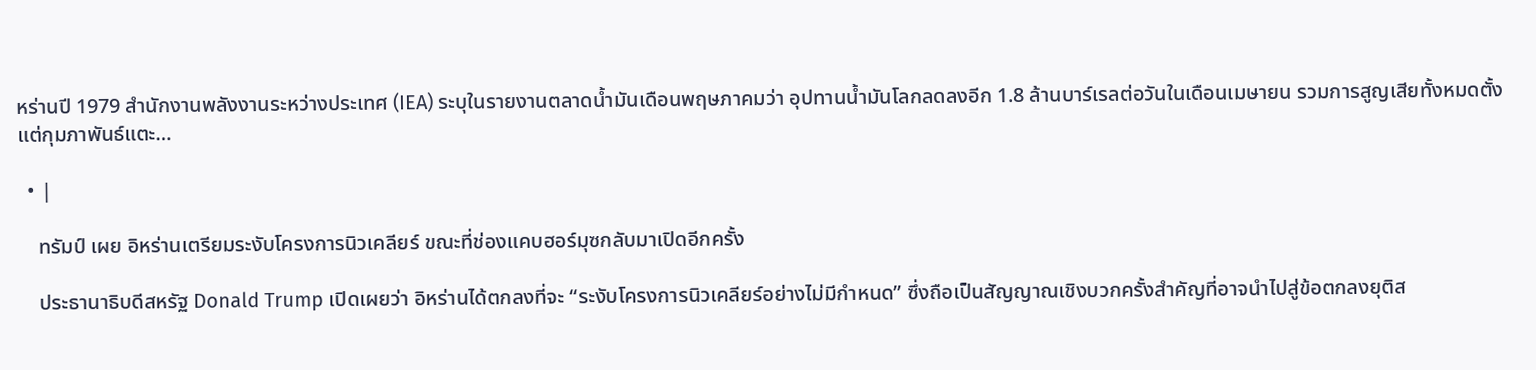หร่านปี 1979 สำนักงานพลังงานระหว่างประเทศ (IEA) ระบุในรายงานตลาดน้ำมันเดือนพฤษภาคมว่า อุปทานน้ำมันโลกลดลงอีก 1.8 ล้านบาร์เรลต่อวันในเดือนเมษายน รวมการสูญเสียทั้งหมดตั้งแต่กุมภาพันธ์แตะ…

  • |

    ทรัมป์ เผย อิหร่านเตรียมระงับโครงการนิวเคลียร์ ขณะที่ช่องแคบฮอร์มุซกลับมาเปิดอีกครั้ง

    ประธานาธิบดีสหรัฐ Donald Trump เปิดเผยว่า อิหร่านได้ตกลงที่จะ “ระงับโครงการนิวเคลียร์อย่างไม่มีกำหนด” ซึ่งถือเป็นสัญญาณเชิงบวกครั้งสำคัญที่อาจนำไปสู่ข้อตกลงยุติส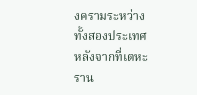งครามระหว่างทั้งสองประเทศ หลังจากที่เตหะราน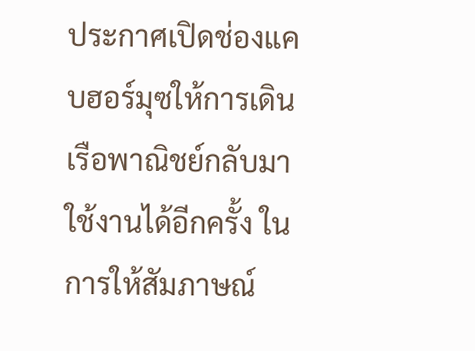ประกาศเปิดช่องแคบฮอร์มุซให้การเดินเรือพาณิชย์กลับมาใช้งานได้อีกครั้ง ในการให้สัมภาษณ์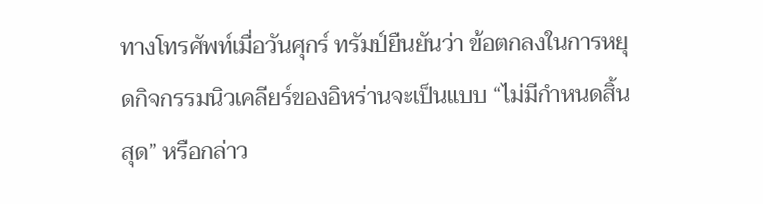ทางโทรศัพท์เมื่อวันศุกร์ ทรัมป์ยืนยันว่า ข้อตกลงในการหยุดกิจกรรมนิวเคลียร์ของอิหร่านจะเป็นแบบ “ไม่มีกำหนดสิ้นสุด” หรือกล่าว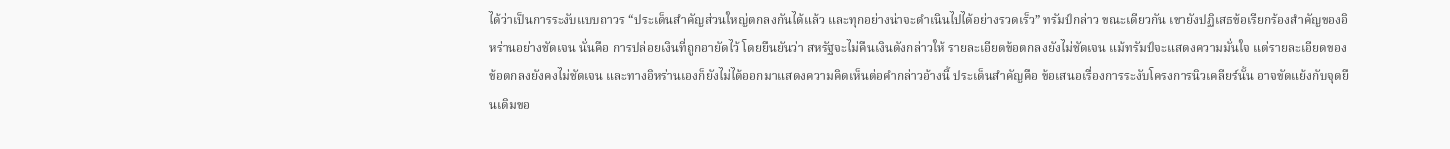ได้ว่าเป็นการระงับแบบถาวร “ประเด็นสำคัญส่วนใหญ่ตกลงกันได้แล้ว และทุกอย่างน่าจะดำเนินไปได้อย่างรวดเร็ว” ทรัมป์กล่าว ขณะเดียวกัน เขายังปฏิเสธข้อเรียกร้องสำคัญของอิหร่านอย่างชัดเจน นั่นคือ การปล่อยเงินที่ถูกอายัดไว้ โดยยืนยันว่า สหรัฐจะไม่คืนเงินดังกล่าวให้ รายละเอียดข้อตกลงยังไม่ชัดเจน แม้ทรัมป์จะแสดงความมั่นใจ แต่รายละเอียดของข้อตกลงยังคงไม่ชัดเจน และทางอิหร่านเองก็ยังไม่ได้ออกมาแสดงความคิดเห็นต่อคำกล่าวอ้างนี้ ประเด็นสำคัญคือ ข้อเสนอเรื่องการระงับโครงการนิวเคลียร์นั้น อาจขัดแย้งกับจุดยืนเดิมขอ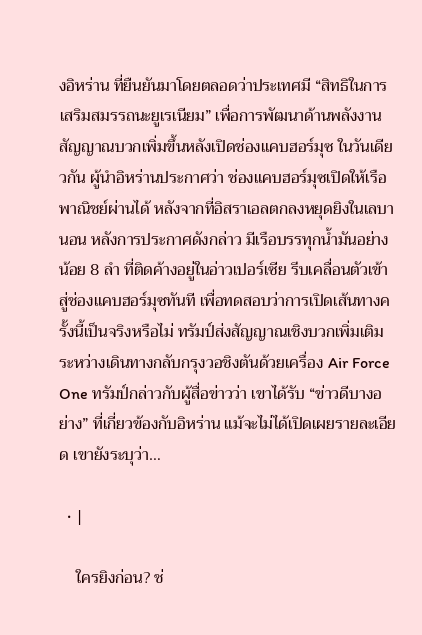งอิหร่าน ที่ยืนยันมาโดยตลอดว่าประเทศมี “สิทธิในการเสริมสมรรถนะยูเรเนียม” เพื่อการพัฒนาด้านพลังงาน สัญญาณบวกเพิ่มขึ้นหลังเปิดช่องแคบฮอร์มุซ ในวันเดียวกัน ผู้นำอิหร่านประกาศว่า ช่องแคบฮอร์มุซเปิดให้เรือพาณิชย์ผ่านได้ หลังจากที่อิสราเอลตกลงหยุดยิงในเลบานอน หลังการประกาศดังกล่าว มีเรือบรรทุกน้ำมันอย่างน้อย 8 ลำ ที่ติดค้างอยู่ในอ่าวเปอร์เซีย รีบเคลื่อนตัวเข้าสู่ช่องแคบฮอร์มุซทันที เพื่อทดสอบว่าการเปิดเส้นทางครั้งนี้เป็นจริงหรือไม่ ทรัมป์ส่งสัญญาณเชิงบวกเพิ่มเติม ระหว่างเดินทางกลับกรุงวอชิงตันด้วยเครื่อง Air Force One ทรัมป์กล่าวกับผู้สื่อข่าวว่า เขาได้รับ “ข่าวดีบางอย่าง” ที่เกี่ยวข้องกับอิหร่าน แม้จะไม่ได้เปิดเผยรายละเอียด เขายังระบุว่า…

  • |

    ใครยิงก่อน? ช่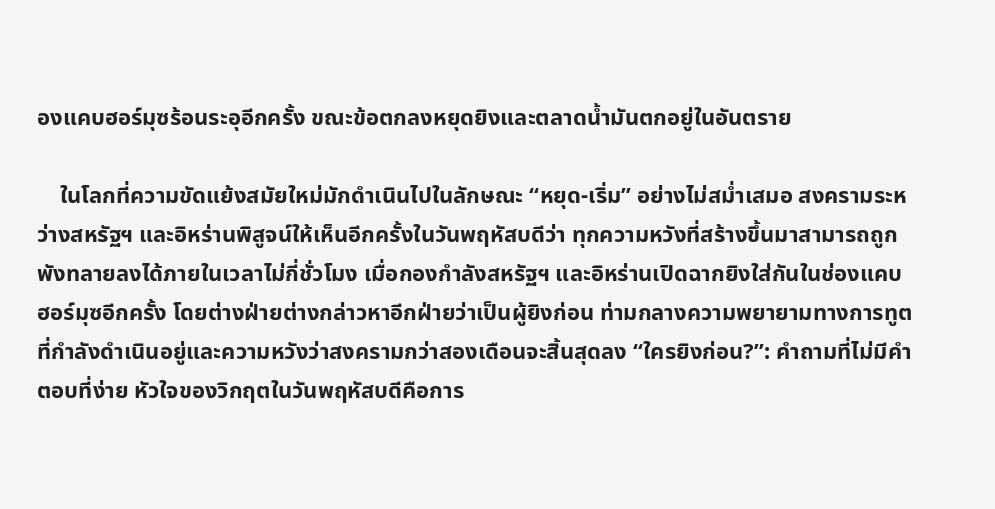องแคบฮอร์มุซร้อนระอุอีกครั้ง ขณะข้อตกลงหยุดยิงและตลาดน้ำมันตกอยู่ในอันตราย

    ในโลกที่ความขัดแย้งสมัยใหม่มักดำเนินไปในลักษณะ “หยุด-เริ่ม” อย่างไม่สม่ำเสมอ สงครามระหว่างสหรัฐฯ และอิหร่านพิสูจน์ให้เห็นอีกครั้งในวันพฤหัสบดีว่า ทุกความหวังที่สร้างขึ้นมาสามารถถูกพังทลายลงได้ภายในเวลาไม่กี่ชั่วโมง เมื่อกองกำลังสหรัฐฯ และอิหร่านเปิดฉากยิงใส่กันในช่องแคบฮอร์มุซอีกครั้ง โดยต่างฝ่ายต่างกล่าวหาอีกฝ่ายว่าเป็นผู้ยิงก่อน ท่ามกลางความพยายามทางการทูตที่กำลังดำเนินอยู่และความหวังว่าสงครามกว่าสองเดือนจะสิ้นสุดลง “ใครยิงก่อน?”: คำถามที่ไม่มีคำตอบที่ง่าย หัวใจของวิกฤตในวันพฤหัสบดีคือการ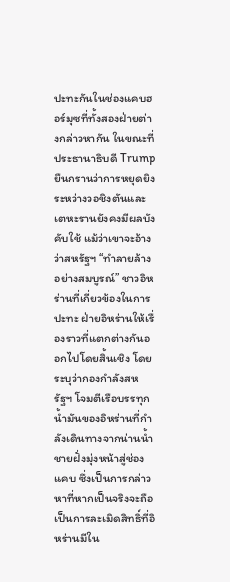ปะทะกันในช่องแคบฮอร์มุซที่ทั้งสองฝ่ายต่างกล่าวหากัน ในขณะที่ประธานาธิบดี Trump ยืนกรานว่าการหยุดยิงระหว่างวอชิงตันและเตหะรานยังคงมีผลบังคับใช้ แม้ว่าเขาจะอ้างว่าสหรัฐฯ “ทำลายล้างอย่างสมบูรณ์” ชาวอิหร่านที่เกี่ยวข้องในการปะทะ ฝ่ายอิหร่านให้เรื่องราวที่แตกต่างกันออกไปโดยสิ้นเชิง โดยระบุว่ากองกำลังสหรัฐฯ โจมตีเรือบรรทุกน้ำมันของอิหร่านที่กำลังเดินทางจากน่านน้ำชายฝั่งมุ่งหน้าสู่ช่องแคบ ซึ่งเป็นการกล่าวหาที่หากเป็นจริงจะถือเป็นการละเมิดสิทธิ์ที่อิหร่านมีใน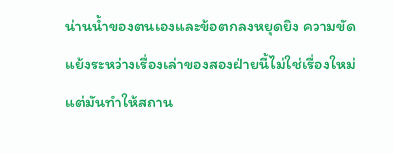น่านน้ำของตนเองและข้อตกลงหยุดยิง ความขัดแย้งระหว่างเรื่องเล่าของสองฝ่ายนี้ไม่ใช่เรื่องใหม่ แต่มันทำให้สถาน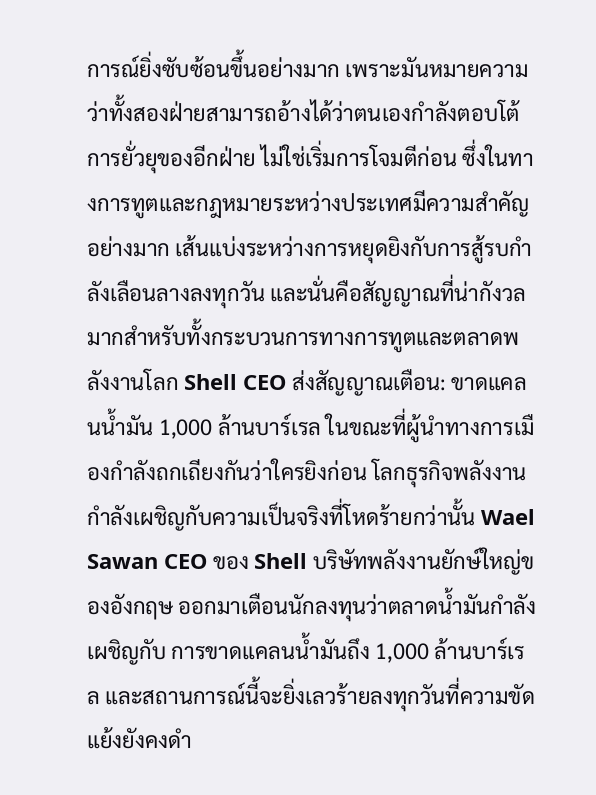การณ์ยิ่งซับซ้อนขึ้นอย่างมาก เพราะมันหมายความว่าทั้งสองฝ่ายสามารถอ้างได้ว่าตนเองกำลังตอบโต้การยั่วยุของอีกฝ่าย ไม่ใช่เริ่มการโจมตีก่อน ซึ่งในทางการทูตและกฎหมายระหว่างประเทศมีความสำคัญอย่างมาก เส้นแบ่งระหว่างการหยุดยิงกับการสู้รบกำลังเลือนลางลงทุกวัน และนั่นคือสัญญาณที่น่ากังวลมากสำหรับทั้งกระบวนการทางการทูตและตลาดพลังงานโลก Shell CEO ส่งสัญญาณเตือน: ขาดแคลนน้ำมัน 1,000 ล้านบาร์เรล ในขณะที่ผู้นำทางการเมืองกำลังถกเถียงกันว่าใครยิงก่อน โลกธุรกิจพลังงานกำลังเผชิญกับความเป็นจริงที่โหดร้ายกว่านั้น Wael Sawan CEO ของ Shell บริษัทพลังงานยักษ์ใหญ่ของอังกฤษ ออกมาเตือนนักลงทุนว่าตลาดน้ำมันกำลังเผชิญกับ การขาดแคลนน้ำมันถึง 1,000 ล้านบาร์เรล และสถานการณ์นี้จะยิ่งเลวร้ายลงทุกวันที่ความขัดแย้งยังคงดำ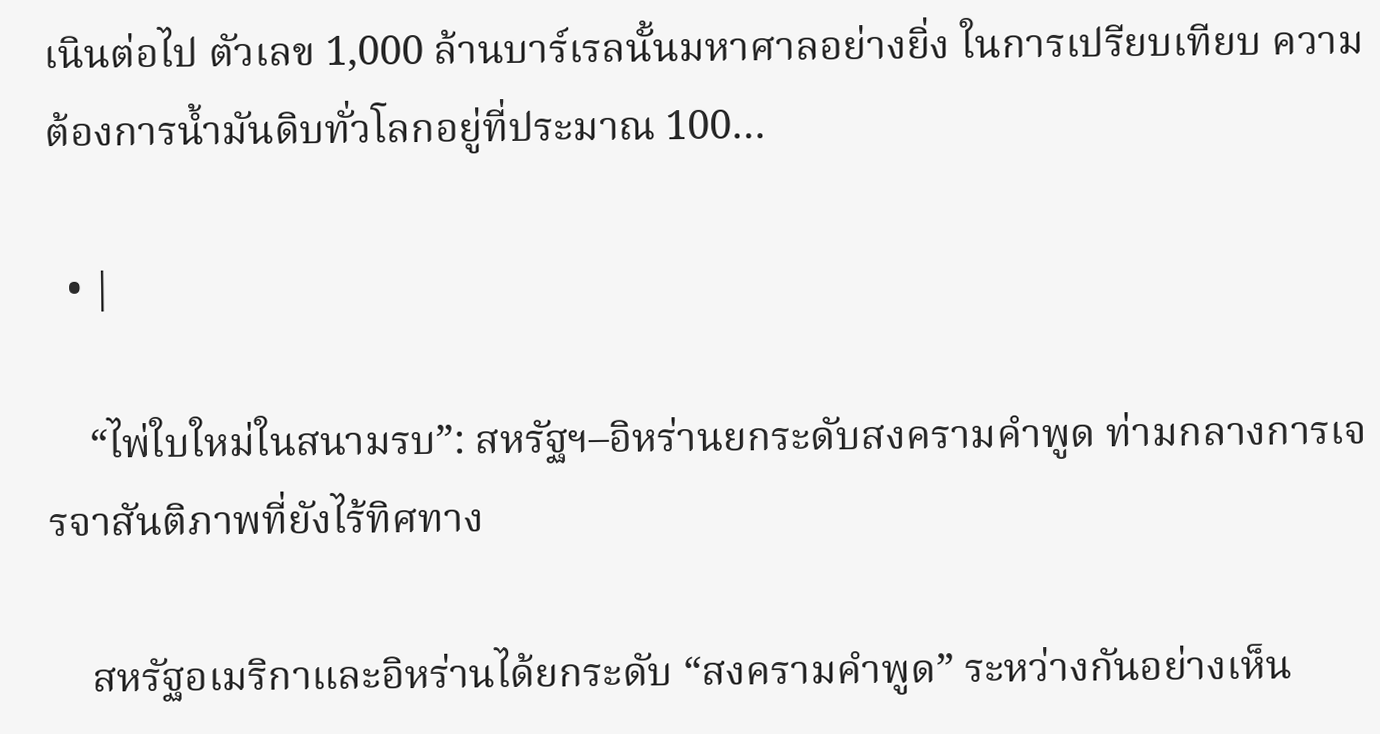เนินต่อไป ตัวเลข 1,000 ล้านบาร์เรลนั้นมหาศาลอย่างยิ่ง ในการเปรียบเทียบ ความต้องการน้ำมันดิบทั่วโลกอยู่ที่ประมาณ 100…

  • |

    “ไพ่ใบใหม่ในสนามรบ”: สหรัฐฯ–อิหร่านยกระดับสงครามคำพูด ท่ามกลางการเจรจาสันติภาพที่ยังไร้ทิศทาง

    สหรัฐอเมริกาและอิหร่านได้ยกระดับ “สงครามคำพูด” ระหว่างกันอย่างเห็น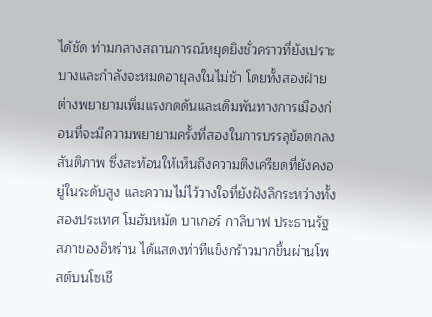ได้ชัด ท่ามกลางสถานการณ์หยุดยิงชั่วคราวที่ยังเปราะบางและกำลังจะหมดอายุลงในไม่ช้า โดยทั้งสองฝ่ายต่างพยายามเพิ่มแรงกดดันและเดิมพันทางการเมืองก่อนที่จะมีความพยายามครั้งที่สองในการบรรลุข้อตกลงสันติภาพ ซึ่งสะท้อนให้เห็นถึงความตึงเครียดที่ยังคงอยู่ในระดับสูง และความไม่ไว้วางใจที่ยังฝังลึกระหว่างทั้งสองประเทศ โมฮัมหมัด บาเกอร์ กาลิบาฟ ประธานรัฐสภาของอิหร่าน ได้แสดงท่าทีแข็งกร้าวมากขึ้นผ่านโพสต์บนโซเชี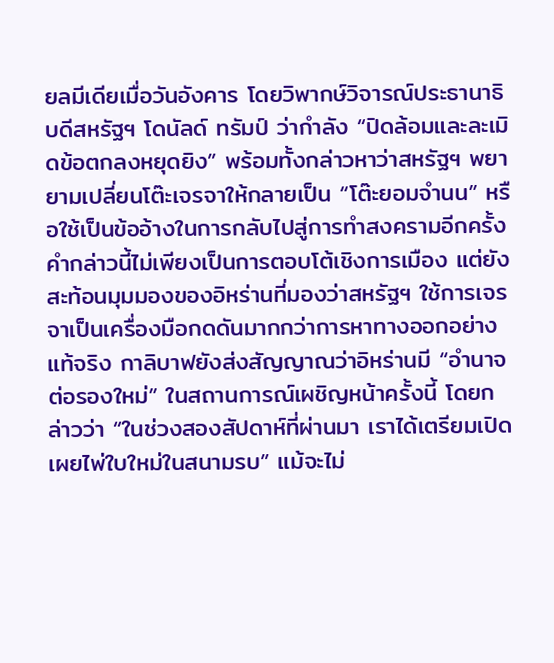ยลมีเดียเมื่อวันอังคาร โดยวิพากษ์วิจารณ์ประธานาธิบดีสหรัฐฯ โดนัลด์ ทรัมป์ ว่ากำลัง “ปิดล้อมและละเมิดข้อตกลงหยุดยิง” พร้อมทั้งกล่าวหาว่าสหรัฐฯ พยายามเปลี่ยนโต๊ะเจรจาให้กลายเป็น “โต๊ะยอมจำนน” หรือใช้เป็นข้ออ้างในการกลับไปสู่การทำสงครามอีกครั้ง คำกล่าวนี้ไม่เพียงเป็นการตอบโต้เชิงการเมือง แต่ยังสะท้อนมุมมองของอิหร่านที่มองว่าสหรัฐฯ ใช้การเจรจาเป็นเครื่องมือกดดันมากกว่าการหาทางออกอย่างแท้จริง กาลิบาฟยังส่งสัญญาณว่าอิหร่านมี “อำนาจต่อรองใหม่” ในสถานการณ์เผชิญหน้าครั้งนี้ โดยกล่าวว่า “ในช่วงสองสัปดาห์ที่ผ่านมา เราได้เตรียมเปิดเผยไพ่ใบใหม่ในสนามรบ” แม้จะไม่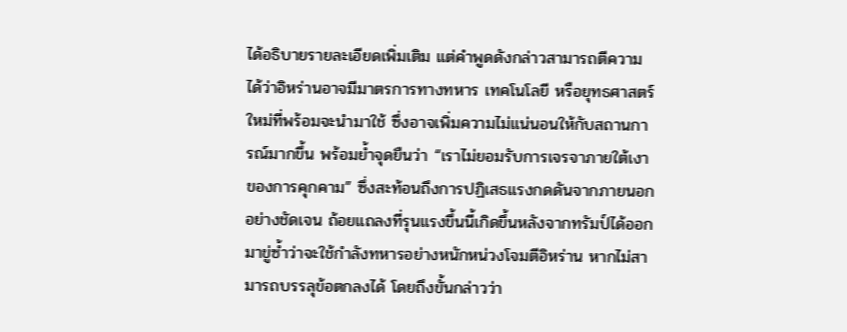ได้อธิบายรายละเอียดเพิ่มเติม แต่คำพูดดังกล่าวสามารถตีความได้ว่าอิหร่านอาจมีมาตรการทางทหาร เทคโนโลยี หรือยุทธศาสตร์ใหม่ที่พร้อมจะนำมาใช้ ซึ่งอาจเพิ่มความไม่แน่นอนให้กับสถานการณ์มากขึ้น พร้อมย้ำจุดยืนว่า “เราไม่ยอมรับการเจรจาภายใต้เงาของการคุกคาม” ซึ่งสะท้อนถึงการปฏิเสธแรงกดดันจากภายนอกอย่างชัดเจน ถ้อยแถลงที่รุนแรงขึ้นนี้เกิดขึ้นหลังจากทรัมป์ได้ออกมาขู่ซ้ำว่าจะใช้กำลังทหารอย่างหนักหน่วงโจมตีอิหร่าน หากไม่สามารถบรรลุข้อตกลงได้ โดยถึงขั้นกล่าวว่า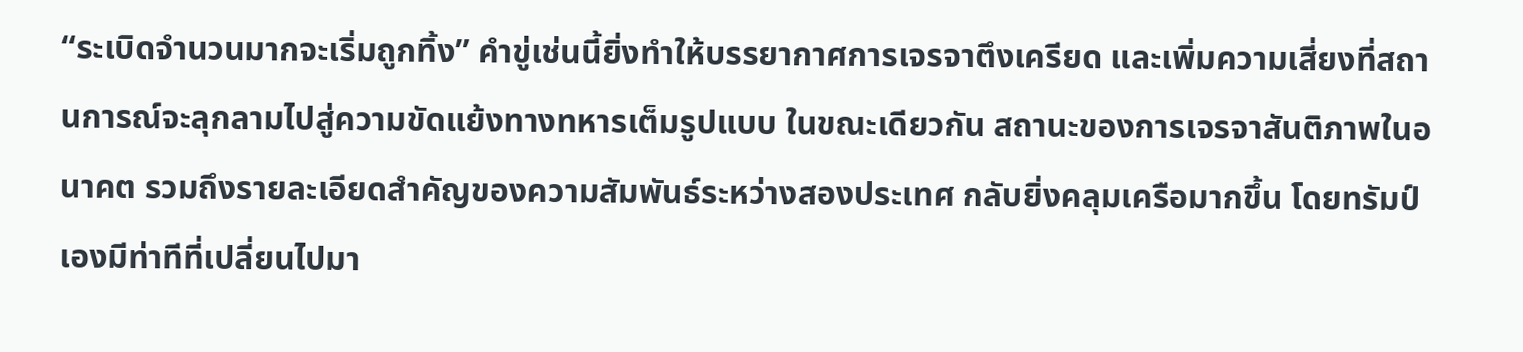“ระเบิดจำนวนมากจะเริ่มถูกทิ้ง” คำขู่เช่นนี้ยิ่งทำให้บรรยากาศการเจรจาตึงเครียด และเพิ่มความเสี่ยงที่สถานการณ์จะลุกลามไปสู่ความขัดแย้งทางทหารเต็มรูปแบบ ในขณะเดียวกัน สถานะของการเจรจาสันติภาพในอนาคต รวมถึงรายละเอียดสำคัญของความสัมพันธ์ระหว่างสองประเทศ กลับยิ่งคลุมเครือมากขึ้น โดยทรัมป์เองมีท่าทีที่เปลี่ยนไปมา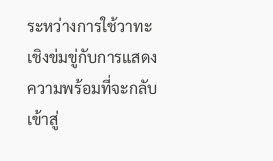ระหว่างการใช้วาทะเชิงข่มขู่กับการแสดงความพร้อมที่จะกลับเข้าสู่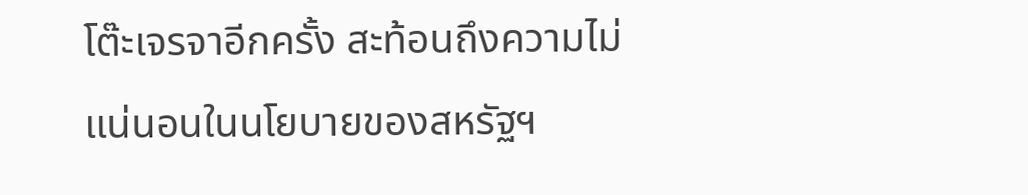โต๊ะเจรจาอีกครั้ง สะท้อนถึงความไม่แน่นอนในนโยบายของสหรัฐฯ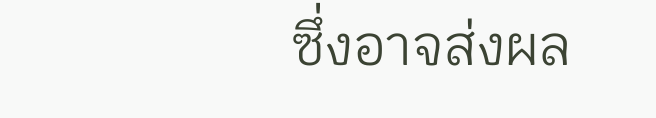ซึ่งอาจส่งผล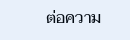ต่อความ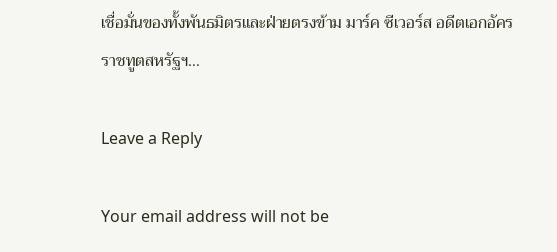เชื่อมั่นของทั้งพันธมิตรและฝ่ายตรงข้าม มาร์ค ซีเวอร์ส อดีตเอกอัครราชทูตสหรัฐฯ…

Leave a Reply

Your email address will not be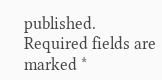published. Required fields are marked *